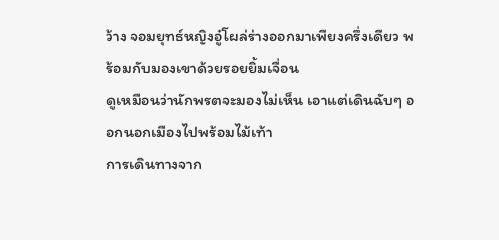ว้าง จอมยุทธ์หญิงอู๋โผล่ร่างออกมาเพียงครึ่งเดียว พร้อมกับมองเขาด้วยรอยยิ้มเจื่อน
ดูเหมือนว่านักพรตจะมองไม่เห็น เอาแต่เดินฉับๆ ออกนอกเมืองไปพร้อมไม้เท้า
การเดินทางจาก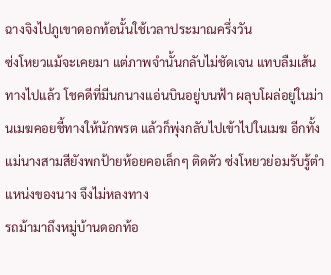ฉางจิงไปภูเขาดอกท้อนั้นใช้เวลาประมาณครึ่งวัน
ซ่งโหยวแม้จะเคยมา แต่ภาพจำนั้นกลับไม่ชัดเจน แทบลืมเส้นทางไปแล้ว โชคดีที่มีนกนางแอ่นบินอยู่บนฟ้า ผลุบโผล่อยู่ในม่านเมฆคอยชี้ทางให้นักพรต แล้วก็พุ่งกลับไปเข้าไปในเมฆ อีกทั้งแม่นางสามสียังพกป้ายห้อยคอเล็กๆ ติดตัว ซ่งโหยวย่อมรับรู้ตำแหน่งของนาง จึงไม่หลงทาง
รถม้ามาถึงหมู่บ้านดอกท้อ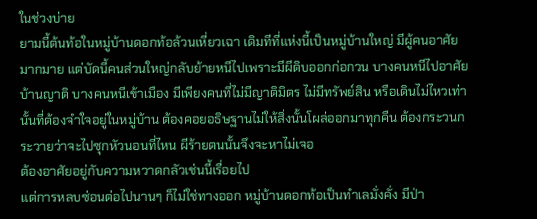ในช่วงบ่าย
ยามนี้ต้นท้อในหมู่บ้านดอกท้อล้วนเหี่ยวเฉา เดิมทีที่แห่งนี้เป็นหมู่บ้านใหญ่ มีผู้คนอาศัยมากมาย แต่บัดนี้คนส่วนใหญ่กลับย้ายหนีไปเพราะมีผีดิบออกก่อกวน บางคนหนีไปอาศัยบ้านญาติ บางคนหนีเข้าเมือง มีเพียงคนที่ไม่มีญาติมิตร ไม่มีทรัพย์สิน หรือเดินไม่ไหวเท่านั้นที่ต้องจำใจอยู่ในหมู่บ้าน ต้องคอยอธิษฐานไม่ให้สิ่งนั้นโผล่ออกมาทุกคืน ต้องกระวนกระวายว่าจะไปซุกหัวนอนที่ไหน ผีร้ายตนนั้นจึงจะหาไม่เจอ
ต้องอาศัยอยู่กับความหวาดกลัวเช่นนี้เรื่อยไป
แต่การหลบซ่อนต่อไปนานๆ ก็ไม่ใช่ทางออก หมู่บ้านดอกท้อเป็นทำเลมั่งคั่ง มีป่า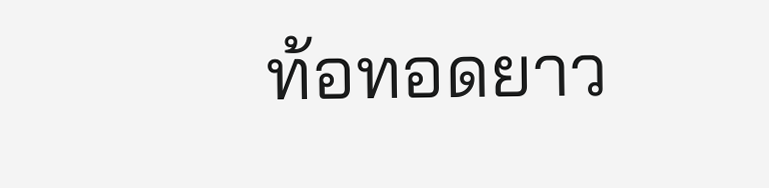ท้อทอดยาว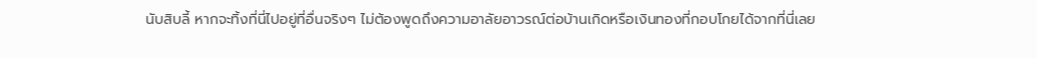นับสิบลี้ หากจะทิ้งที่นี่ไปอยู่ที่อื่นจริงๆ ไม่ต้องพูดถึงความอาลัยอาวรณ์ต่อบ้านเกิดหรือเงินทองที่กอบโกยได้จากที่นี่เลย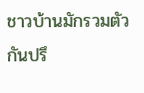ชาวบ้านมักรวมตัวกันปรึ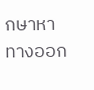กษาหาทางออก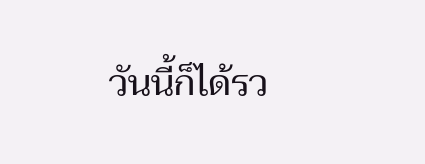วันนี้ก็ได้รว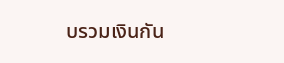บรวมเงินกัน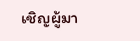เชิญผู้มา